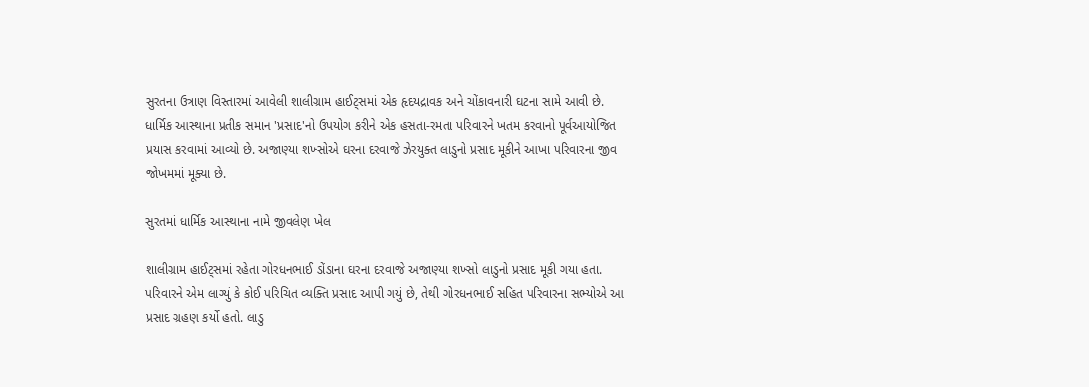સુરતના ઉત્રાણ વિસ્તારમાં આવેલી શાલીગ્રામ હાઈટ્સમાં એક હૃદયદ્રાવક અને ચોંકાવનારી ઘટના સામે આવી છે. ધાર્મિક આસ્થાના પ્રતીક સમાન 'પ્રસાદ'નો ઉપયોગ કરીને એક હસતા-રમતા પરિવારને ખતમ કરવાનો પૂર્વઆયોજિત પ્રયાસ કરવામાં આવ્યો છે. અજાણ્યા શખ્સોએ ઘરના દરવાજે ઝેરયુક્ત લાડુનો પ્રસાદ મૂકીને આખા પરિવારના જીવ જોખમમાં મૂક્યા છે.

સુરતમાં ધાર્મિક આસ્થાના નામે જીવલેણ ખેલ

શાલીગ્રામ હાઈટ્સમાં રહેતા ગોરધનભાઈ ડોંડાના ઘરના દરવાજે અજાણ્યા શખ્સો લાડુનો પ્રસાદ મૂકી ગયા હતા. પરિવારને એમ લાગ્યું કે કોઈ પરિચિત વ્યક્તિ પ્રસાદ આપી ગયું છે, તેથી ગોરધનભાઈ સહિત પરિવારના સભ્યોએ આ પ્રસાદ ગ્રહણ કર્યો હતો. લાડુ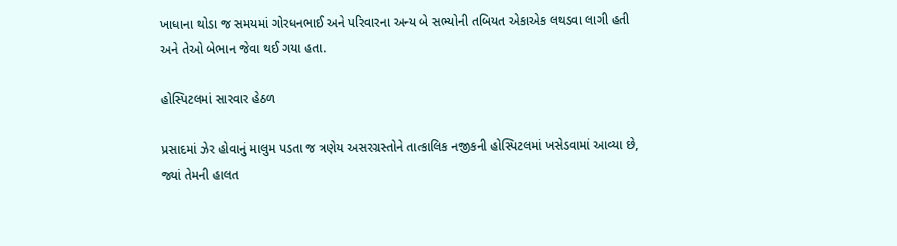ખાધાના થોડા જ સમયમાં ગોરધનભાઈ અને પરિવારના અન્ય બે સભ્યોની તબિયત એકાએક લથડવા લાગી હતી અને તેઓ બેભાન જેવા થઈ ગયા હતા.

હોસ્પિટલમાં સારવાર હેઠળ

પ્રસાદમાં ઝેર હોવાનું માલુમ પડતા જ ત્રણેય અસરગ્રસ્તોને તાત્કાલિક નજીકની હોસ્પિટલમાં ખસેડવામાં આવ્યા છે, જ્યાં તેમની હાલત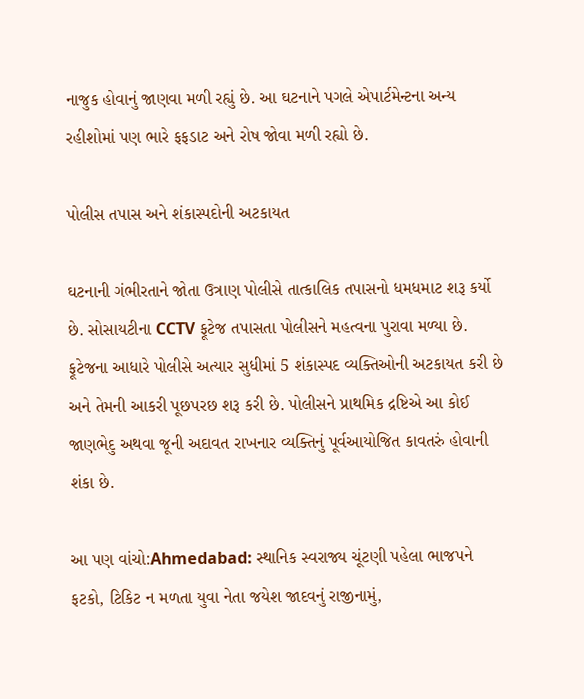નાજુક હોવાનું જાણવા મળી રહ્યું છે. આ ઘટનાને પગલે એપાર્ટમેન્ટના અન્ય રહીશોમાં પણ ભારે ફફડાટ અને રોષ જોવા મળી રહ્યો છે.

પોલીસ તપાસ અને શંકાસ્પદોની અટકાયત

ઘટનાની ગંભીરતાને જોતા ઉત્રાણ પોલીસે તાત્કાલિક તપાસનો ધમધમાટ શરૂ કર્યો છે. સોસાયટીના CCTV ફૂટેજ તપાસતા પોલીસને મહત્વના પુરાવા મળ્યા છે. ફૂટેજના આધારે પોલીસે અત્યાર સુધીમાં 5 શંકાસ્પદ વ્યક્તિઓની અટકાયત કરી છે અને તેમની આકરી પૂછપરછ શરૂ કરી છે. પોલીસને પ્રાથમિક દ્રષ્ટિએ આ કોઈ જાણભેદુ અથવા જૂની અદાવત રાખનાર વ્યક્તિનું પૂર્વઆયોજિત કાવતરું હોવાની શંકા છે.

આ પણ વાંચો:Ahmedabad: સ્થાનિક સ્વરાજ્ય ચૂંટણી પહેલા ભાજપને ફટકો, ટિકિટ ન મળતા યુવા નેતા જયેશ જાદવનું રાજીનામું,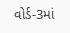વોર્ડ-3માં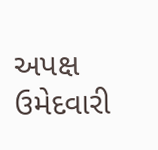અપક્ષ ઉમેદવારી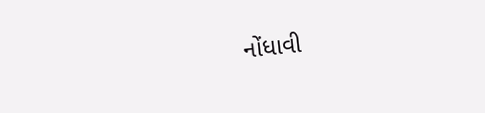નોંધાવી